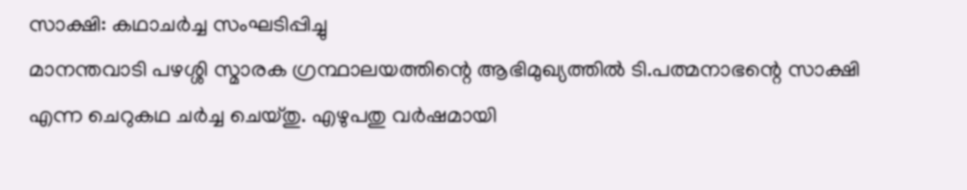സാക്ഷി: കഥാചർച്ച സംഘടിപ്പിച്ചു
മാനന്തവാടി പഴശ്ശി സ്മാരക ഗ്രന്ഥാലയത്തിന്റെ ആഭിമുഖ്യത്തിൽ ടി.പത്മനാഭന്റെ സാക്ഷി എന്ന ചെറുകഥ ചർച്ച ചെയ്തു. എഴുപതു വർഷമായി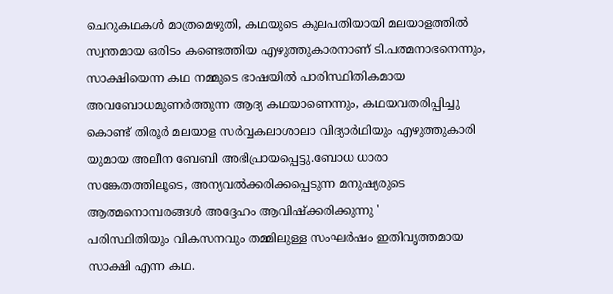ചെറുകഥകൾ മാത്രമെഴുതി, കഥയുടെ കുലപതിയായി മലയാളത്തിൽ സ്വന്തമായ ഒരിടം കണ്ടെത്തിയ എഴുത്തുകാരനാണ് ടി.പത്മനാഭനെന്നും, സാക്ഷിയെന്ന കഥ നമ്മുടെ ഭാഷയിൽ പാരിസ്ഥിതികമായ അവബോധമുണർത്തുന്ന ആദ്യ കഥയാണെന്നും, കഥയവതരിപ്പിച്ചു കൊണ്ട് തിരൂർ മലയാള സർവ്വകലാശാലാ വിദ്യാർഥിയും എഴുത്തുകാരി യുമായ അലീന ബേബി അഭിപ്രായപ്പെട്ടു.ബോധ ധാരാ സങ്കേതത്തിലൂടെ, അന്യവൽക്കരിക്കപ്പെടുന്ന മനുഷ്യരുടെ ആത്മനൊമ്പരങ്ങൾ അദ്ദേഹം ആവിഷ്ക്കരിക്കുന്നു '
പരിസ്ഥിതിയും വികസനവും തമ്മിലുള്ള സംഘർഷം ഇതിവൃത്തമായ സാക്ഷി എന്ന കഥ.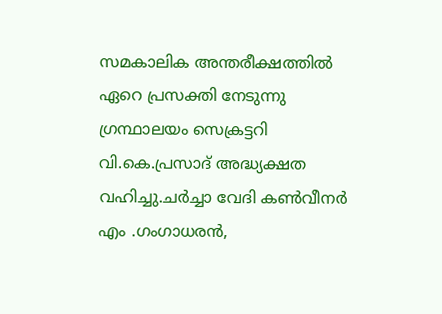സമകാലിക അന്തരീക്ഷത്തിൽ ഏറെ പ്രസക്തി നേടുന്നു
ഗ്രന്ഥാലയം സെക്രട്ടറി വി.കെ.പ്രസാദ് അദ്ധ്യക്ഷത വഹിച്ചു.ചർച്ചാ വേദി കൺവീനർ എം .ഗംഗാധരൻ,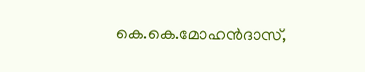കെ.കെ.മോഹൻദാസ്,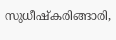സുധീഷ്കരിങ്ങാരി,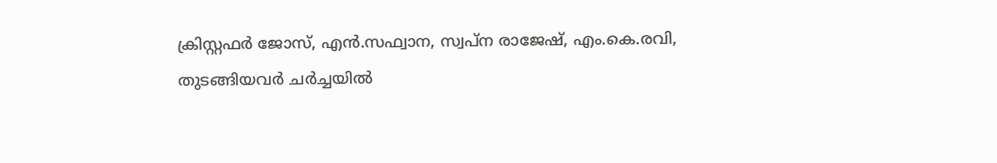ക്രിസ്റ്റഫർ ജോസ്, എൻ.സഫ്വാന, സ്വപ്ന രാജേഷ്, എം.കെ.രവി, തുടങ്ങിയവർ ചർച്ചയിൽ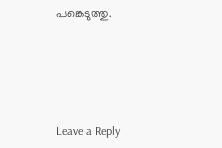പങ്കെടുത്തു.





Leave a Reply